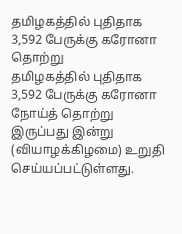தமிழகத்தில் புதிதாக 3,592 பேருக்கு கரோனா தொற்று
தமிழகத்தில் புதிதாக 3,592 பேருக்கு கரோனா நோய்த் தொற்று இருப்பது இன்று (வியாழக்கிழமை) உறுதி செய்யப்பட்டுள்ளது.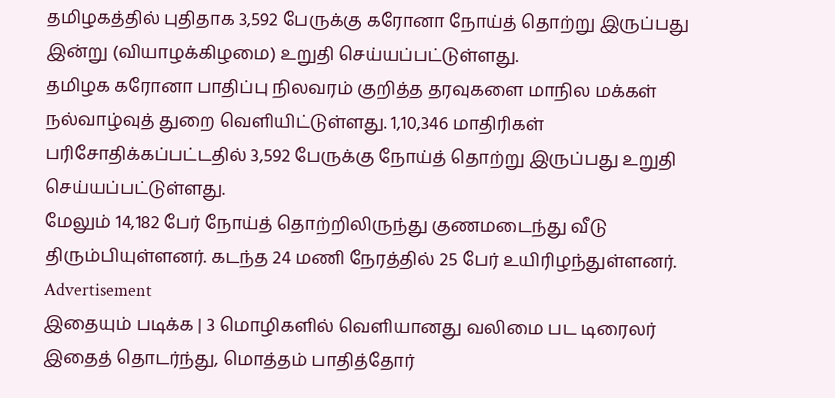தமிழகத்தில் புதிதாக 3,592 பேருக்கு கரோனா நோய்த் தொற்று இருப்பது இன்று (வியாழக்கிழமை) உறுதி செய்யப்பட்டுள்ளது.
தமிழக கரோனா பாதிப்பு நிலவரம் குறித்த தரவுகளை மாநில மக்கள் நல்வாழ்வுத் துறை வெளியிட்டுள்ளது. 1,10,346 மாதிரிகள் பரிசோதிக்கப்பட்டதில் 3,592 பேருக்கு நோய்த் தொற்று இருப்பது உறுதி செய்யப்பட்டுள்ளது.
மேலும் 14,182 பேர் நோய்த் தொற்றிலிருந்து குணமடைந்து வீடு திரும்பியுள்ளனர். கடந்த 24 மணி நேரத்தில் 25 பேர் உயிரிழந்துள்ளனர்.
Advertisement
இதையும் படிக்க | 3 மொழிகளில் வெளியானது வலிமை பட டிரைலர்
இதைத் தொடர்ந்து, மொத்தம் பாதித்தோர்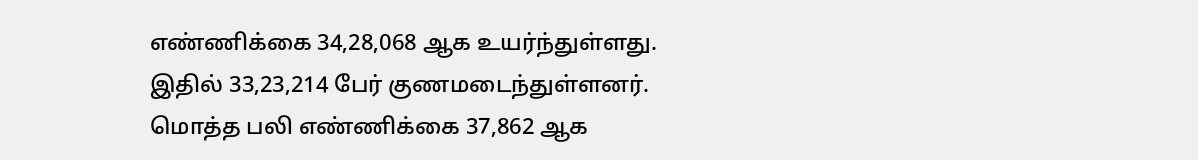எண்ணிக்கை 34,28,068 ஆக உயர்ந்துள்ளது. இதில் 33,23,214 பேர் குணமடைந்துள்ளனர். மொத்த பலி எண்ணிக்கை 37,862 ஆக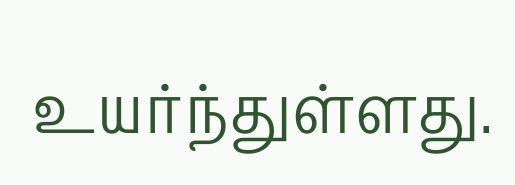உயர்ந்துள்ளது.